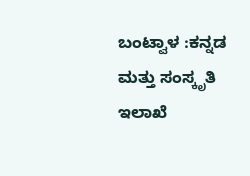ಬಂಟ್ವಾಳ :ಕನ್ನಡ ಮತ್ತು ಸಂಸ್ಕೃತಿ ಇಲಾಖೆ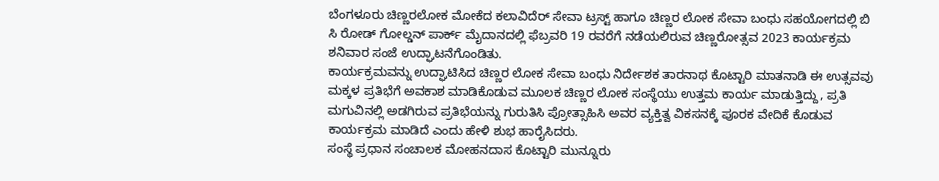ಬೆಂಗಳೂರು ಚಿಣ್ಣರಲೋಕ ಮೋಕೆದ ಕಲಾವಿದೆರ್ ಸೇವಾ ಟ್ರಸ್ಟ್ ಹಾಗೂ ಚಿಣ್ಣರ ಲೋಕ ಸೇವಾ ಬಂಧು ಸಹಯೋಗದಲ್ಲಿ ಬಿ ಸಿ ರೋಡ್ ಗೋಲ್ಡನ್ ಪಾರ್ಕ್ ಮೈದಾನದಲ್ಲಿ ಫೆಬ್ರವರಿ 19 ರವರೆಗೆ ನಡೆಯಲಿರುವ ಚಿಣ್ಣರೋತ್ಸವ 2023 ಕಾರ್ಯಕ್ರಮ ಶನಿವಾರ ಸಂಜೆ ಉದ್ಘಾಟನೆಗೊಂಡಿತು.
ಕಾರ್ಯಕ್ರಮವನ್ನು ಉದ್ಘಾಟಿಸಿದ ಚಿಣ್ಣರ ಲೋಕ ಸೇವಾ ಬಂಧು ನಿರ್ದೇಶಕ ತಾರನಾಥ ಕೊಟ್ಟಾರಿ ಮಾತನಾಡಿ ಈ ಉತ್ಸವವು ಮಕ್ಕಳ ಪ್ರತಿಭೆಗೆ ಅವಕಾಶ ಮಾಡಿಕೊಡುವ ಮೂಲಕ ಚಿಣ್ಣರ ಲೋಕ ಸಂಸ್ಥೆಯು ಉತ್ತಮ ಕಾರ್ಯ ಮಾಡುತ್ತಿದ್ದು, ಪ್ರತಿ ಮಗುವಿನಲ್ಲಿ ಅಡಗಿರುವ ಪ್ರತಿಭೆಯನ್ನು ಗುರುತಿಸಿ ಪ್ರೋತ್ಸಾಹಿಸಿ ಅವರ ವ್ಯಕ್ತಿತ್ವ ವಿಕಸನಕ್ಕೆ ಪೂರಕ ವೇದಿಕೆ ಕೊಡುವ ಕಾರ್ಯಕ್ರಮ ಮಾಡಿದೆ ಎಂದು ಹೇಳಿ ಶುಭ ಹಾರೈಸಿದರು.
ಸಂಸ್ಥೆ ಪ್ರಧಾನ ಸಂಚಾಲಕ ಮೋಹನದಾಸ ಕೊಟ್ಟಾರಿ ಮುನ್ನೂರು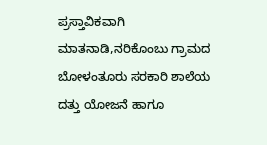ಪ್ರಸ್ತಾವಿಕವಾಗಿ ಮಾತನಾಡಿ,ನರಿಕೊಂಬು ಗ್ರಾಮದ ಬೋಳಂತೂರು ಸರಕಾರಿ ಶಾಲೆಯ ದತ್ತು ಯೋಜನೆ ಹಾಗೂ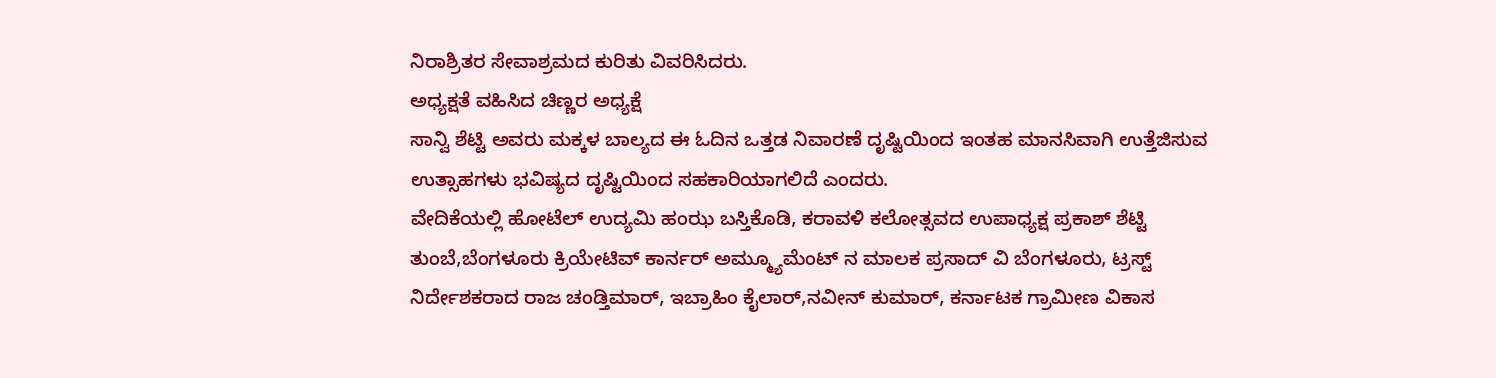ನಿರಾಶ್ರಿತರ ಸೇವಾಶ್ರಮದ ಕುರಿತು ವಿವರಿಸಿದರು.
ಅಧ್ಯಕ್ಷತೆ ವಹಿಸಿದ ಚಿಣ್ಣರ ಅಧ್ಯಕ್ಷೆ
ಸಾನ್ವಿ ಶೆಟ್ಟಿ ಅವರು ಮಕ್ಕಳ ಬಾಲ್ಯದ ಈ ಓದಿನ ಒತ್ತಡ ನಿವಾರಣೆ ದೃಷ್ಟಿಯಿಂದ ಇಂತಹ ಮಾನಸಿವಾಗಿ ಉತ್ತೆಜಿಸುವ ಉತ್ಸಾಹಗಳು ಭವಿಷ್ಯದ ದೃಷ್ಟಿಯಿಂದ ಸಹಕಾರಿಯಾಗಲಿದೆ ಎಂದರು.
ವೇದಿಕೆಯಲ್ಲಿ ಹೋಟೆಲ್ ಉದ್ಯಮಿ ಹಂಝ ಬಸ್ತಿಕೊಡಿ, ಕರಾವಳಿ ಕಲೋತ್ಸವದ ಉಪಾಧ್ಯಕ್ಷ ಪ್ರಕಾಶ್ ಶೆಟ್ಟಿ ತುಂಬೆ,ಬೆಂಗಳೂರು ಕ್ರಿಯೇಟಿವ್ ಕಾರ್ನರ್ ಅಮ್ಮ್ಯೂಮೆಂಟ್ ನ ಮಾಲಕ ಪ್ರಸಾದ್ ವಿ ಬೆಂಗಳೂರು, ಟ್ರಸ್ಟ್ ನಿರ್ದೇಶಕರಾದ ರಾಜ ಚಂಡ್ತಿಮಾರ್, ಇಬ್ರಾಹಿಂ ಕೈಲಾರ್,ನವೀನ್ ಕುಮಾರ್, ಕರ್ನಾಟಕ ಗ್ರಾಮೀಣ ವಿಕಾಸ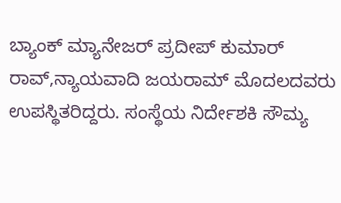ಬ್ಯಾಂಕ್ ಮ್ಯಾನೇಜರ್ ಪ್ರದೀಪ್ ಕುಮಾರ್ ರಾವ್,ನ್ಯಾಯವಾದಿ ಜಯರಾಮ್ ಮೊದಲದವರು ಉಪಸ್ಥಿತರಿದ್ದರು. ಸಂಸ್ಥೆಯ ನಿರ್ದೇಶಕಿ ಸೌಮ್ಯ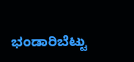ಭಂಡಾರಿಬೆಟ್ಟು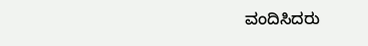ವಂದಿಸಿದರು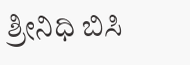ಶ್ರೀನಿಧಿ ಬಿಸಿ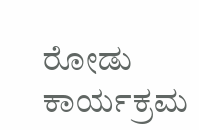ರೋಡು ಕಾರ್ಯಕ್ರಮ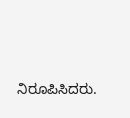ನಿರೂಪಿಸಿದರು.